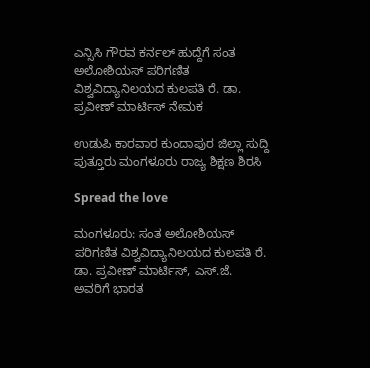ಎನ್ಸಿಸಿ ಗೌರವ ಕರ್ನಲ್ ಹುದ್ದೆಗೆ ಸಂತ ಅಲೋಶಿಯಸ್ ಪರಿಗಣಿತ ವಿಶ್ವವಿದ್ಯಾನಿಲಯದ ಕುಲಪತಿ ರೆ. ಡಾ. ಪ್ರವೀಣ್ ಮಾರ್ಟಿಸ್ ನೇಮಕ

ಉಡುಪಿ ಕಾರವಾರ ಕುಂದಾಪುರ ಜಿಲ್ಲಾ ಸುದ್ದಿ ಪುತ್ತೂರು ಮಂಗಳೂರು ರಾಜ್ಯ ಶಿಕ್ಷಣ ಶಿರಸಿ

Spread the love

ಮಂಗಳೂರು: ಸಂತ ಅಲೋಶಿಯಸ್ ಪರಿಗಣಿತ ವಿಶ್ವವಿದ್ಯಾನಿಲಯದ ಕುಲಪತಿ ರೆ. ಡಾ. ಪ್ರವೀಣ್ ಮಾರ್ಟಿಸ್, ಎಸ್‌.ಜೆ. ಅವರಿಗೆ ಭಾರತ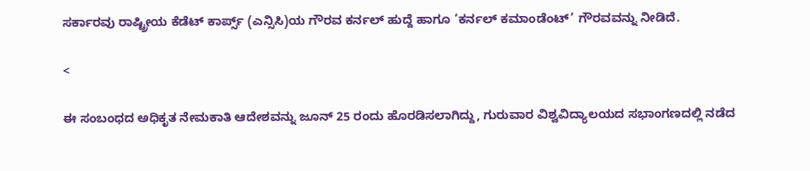ಸರ್ಕಾರವು ರಾಷ್ಟ್ರೀಯ ಕೆಡೆಟ್ ಕಾರ್ಪ್ಸ್‌ (ಎನ್ಸಿಸಿ)ಯ ಗೌರವ ಕರ್ನಲ್ ಹುದ್ದೆ ಹಾಗೂ ‘ಕರ್ನಲ್ ಕಮಾಂಡೆಂಟ್’ ಗೌರವವನ್ನು ನೀಡಿದೆ.

<

ಈ ಸಂಬಂಧದ ಅಧಿಕೃತ ನೇಮಕಾತಿ ಆದೇಶವನ್ನು ಜೂನ್‌ 25 ರಂದು ಹೊರಡಿಸಲಾಗಿದ್ದು, ಗುರುವಾರ ವಿಶ್ವವಿದ್ಯಾಲಯದ ಸಭಾಂಗಣದಲ್ಲಿ ನಡೆದ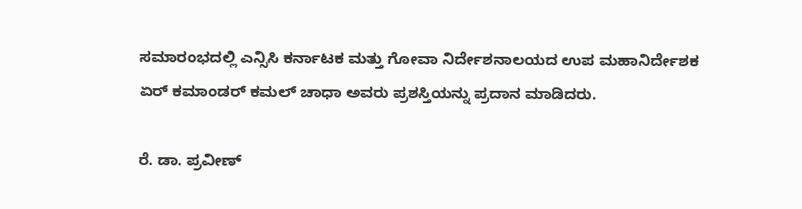ಸಮಾರಂಭದಲ್ಲಿ ಎನ್ಸಿಸಿ ಕರ್ನಾಟಕ ಮತ್ತು ಗೋವಾ ನಿರ್ದೇಶನಾಲಯದ ಉಪ ಮಹಾನಿರ್ದೇಶಕ ಏರ್‌ ಕಮಾಂಡರ್ ಕಮಲ್ ಚಾಧಾ ಅವರು ಪ್ರಶಸ್ತಿಯನ್ನು ಪ್ರದಾನ ಮಾಡಿದರು.

ರೆ. ಡಾ. ಪ್ರವೀಣ್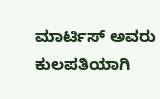ಮಾರ್ಟಿಸ್ ಅವರು ಕುಲಪತಿಯಾಗಿ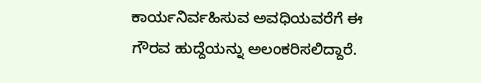ಕಾರ್ಯನಿರ್ವಹಿಸುವ ಅವಧಿಯವರೆಗೆ ಈ ಗೌರವ ಹುದ್ದೆಯನ್ನು ಅಲಂಕರಿಸಲಿದ್ದಾರೆ.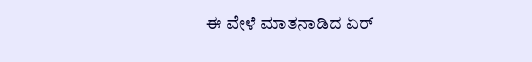ಈ ವೇಳೆ ಮಾತನಾಡಿದ ಏರ್‌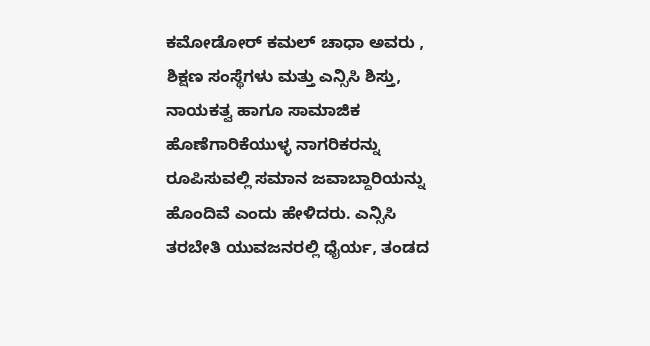ಕಮೋಡೋರ್ ಕಮಲ್ ಚಾಧಾ ಅವರು , ಶಿಕ್ಷಣ ಸಂಸ್ಥೆಗಳು ಮತ್ತು ಎನ್ಸಿಸಿ ಶಿಸ್ತು, ನಾಯಕತ್ವ ಹಾಗೂ ಸಾಮಾಜಿಕ ಹೊಣೆಗಾರಿಕೆಯುಳ್ಳ ನಾಗರಿಕರನ್ನು ರೂಪಿಸುವಲ್ಲಿ ಸಮಾನ ಜವಾಬ್ದಾರಿಯನ್ನು ಹೊಂದಿವೆ ಎಂದು ಹೇಳಿದರು. ಎನ್ಸಿಸಿ ತರಬೇತಿ ಯುವಜನರಲ್ಲಿ ಧೈರ್ಯ, ತಂಡದ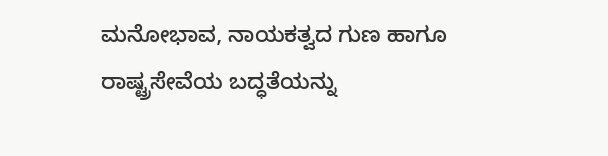ಮನೋಭಾವ, ನಾಯಕತ್ವದ ಗುಣ ಹಾಗೂ ರಾಷ್ಟ್ರಸೇವೆಯ ಬದ್ಧತೆಯನ್ನು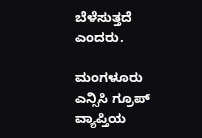ಬೆಳೆಸುತ್ತದೆ ಎಂದರು.

ಮಂಗಳೂರು ಎನ್ಸಿಸಿ ಗ್ರೂಪ್ ವ್ಯಾಪ್ತಿಯ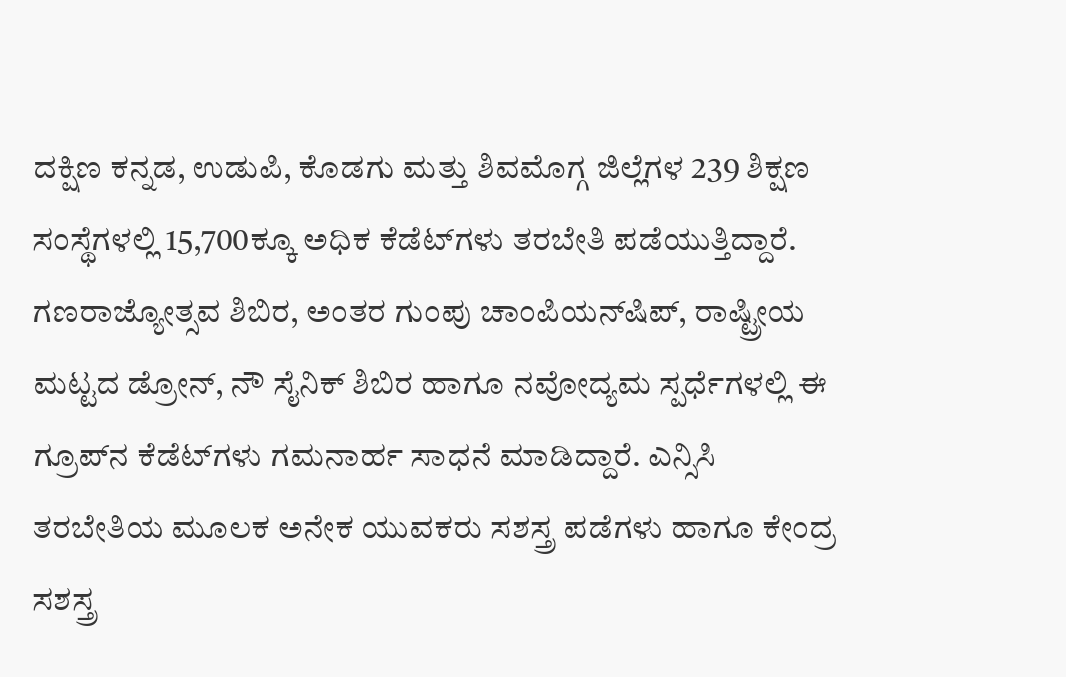ದಕ್ಷಿಣ ಕನ್ನಡ, ಉಡುಪಿ, ಕೊಡಗು ಮತ್ತು ಶಿವಮೊಗ್ಗ ಜಿಲ್ಲೆಗಳ 239 ಶಿಕ್ಷಣ ಸಂಸ್ಥೆಗಳಲ್ಲಿ 15,700ಕ್ಕೂ ಅಧಿಕ ಕೆಡೆಟ್‌ಗಳು ತರಬೇತಿ ಪಡೆಯುತ್ತಿದ್ದಾರೆ. ಗಣರಾಜ್ಯೋತ್ಸವ ಶಿಬಿರ, ಅಂತರ ಗುಂಪು ಚಾಂಪಿಯನ್‌ಷಿಪ್‌, ರಾಷ್ಟ್ರೀಯ ಮಟ್ಟದ ಡ್ರೋನ್‌, ನೌ ಸೈನಿಕ್ ಶಿಬಿರ ಹಾಗೂ ನವೋದ್ಯಮ ಸ್ಪರ್ಧೆಗಳಲ್ಲಿ ಈ ಗ್ರೂಪ್‌ನ ಕೆಡೆಟ್‌ಗಳು ಗಮನಾರ್ಹ ಸಾಧನೆ ಮಾಡಿದ್ದಾರೆ. ಎನ್ಸಿಸಿ ತರಬೇತಿಯ ಮೂಲಕ ಅನೇಕ ಯುವಕರು ಸಶಸ್ತ್ರ ಪಡೆಗಳು ಹಾಗೂ ಕೇಂದ್ರ ಸಶಸ್ತ್ರ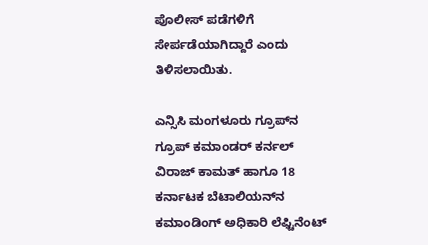ಪೊಲೀಸ್ ಪಡೆಗಳಿಗೆ ಸೇರ್ಪಡೆಯಾಗಿದ್ದಾರೆ ಎಂದು ತಿಳಿಸಲಾಯಿತು.

ಎನ್ಸಿಸಿ ಮಂಗಳೂರು ಗ್ರೂಪ್‌ನ ಗ್ರೂಪ್ ಕಮಾಂಡರ್ ಕರ್ನಲ್ ವಿರಾಜ್ ಕಾಮತ್ ಹಾಗೂ 18 ಕರ್ನಾಟಕ ಬೆಟಾಲಿಯನ್‌ನ ಕಮಾಂಡಿಂಗ್ ಅಧಿಕಾರಿ ಲೆಫ್ಟಿನೆಂಟ್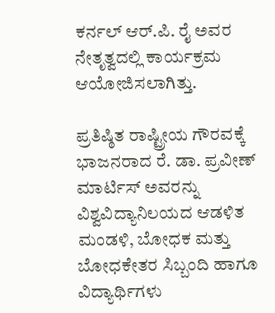ಕರ್ನಲ್ ಆರ್‌.ಪಿ. ರೈ ಅವರ ನೇತೃತ್ವದಲ್ಲಿ ಕಾರ್ಯಕ್ರಮ ಆಯೋಜಿಸಲಾಗಿತ್ತು.

ಪ್ರತಿಷ್ಠಿತ ರಾಷ್ಟ್ರೀಯ ಗೌರವಕ್ಕೆ ಭಾಜನರಾದ ರೆ. ಡಾ. ಪ್ರವೀಣ್ ಮಾರ್ಟಿಸ್ ಅವರನ್ನು ವಿಶ್ವವಿದ್ಯಾನಿಲಯದ ಆಡಳಿತ ಮಂಡಳಿ, ಬೋಧಕ ಮತ್ತು ಬೋಧಕೇತರ ಸಿಬ್ಬಂದಿ ಹಾಗೂ ವಿದ್ಯಾರ್ಥಿಗಳು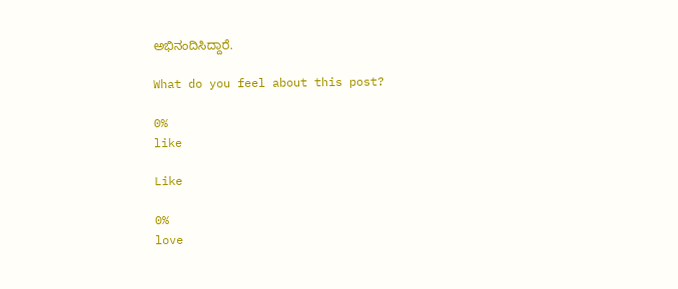ಅಭಿನಂದಿಸಿದ್ದಾರೆ.

What do you feel about this post?

0%
like

Like

0%
love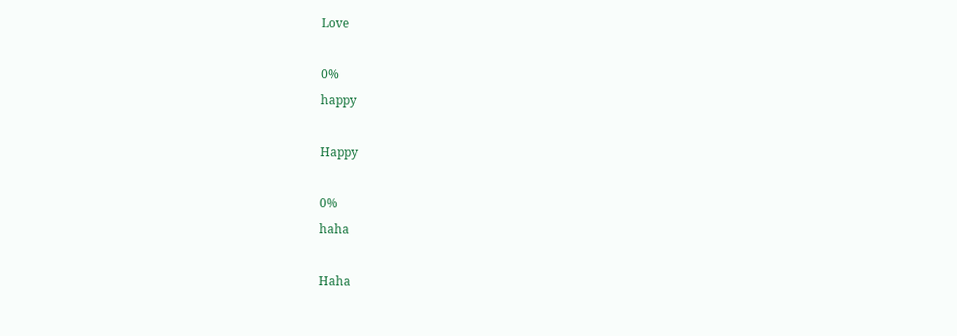Love

0%
happy

Happy

0%
haha

Haha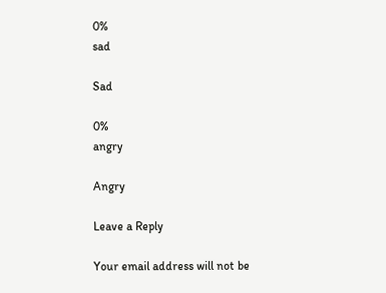0%
sad

Sad

0%
angry

Angry

Leave a Reply

Your email address will not be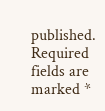published. Required fields are marked *